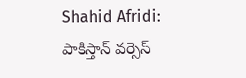Shahid Afridi: పాకిస్తాన్ వర్సెస్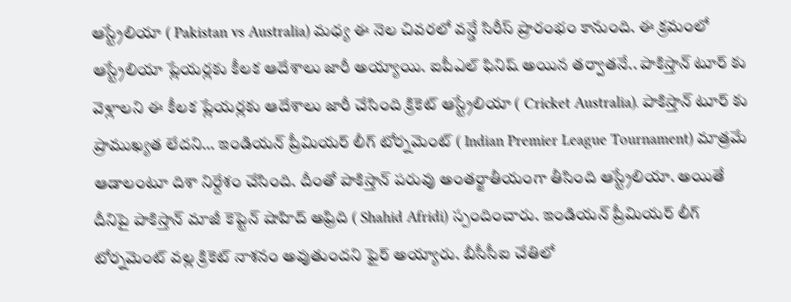ఆస్ట్రేలియా ( Pakistan vs Australia) మధ్య ఈ నెల చివరలో వన్డే సిరీస్ ప్రారంభం కానుంది. ఈ క్రమంలో ఆస్ట్రేలియా ప్లేయర్లకు కీలక ఆదేశాలు జారీ అయ్యాయి. ఐపీఎల్ ఫినిష్ అయిన తర్వాతనే.. పాకిస్తాన్ టూర్ కు వెళ్లాలని ఈ కీలక ప్లేయర్లకు ఆదేశాలు జారీ చేసింది క్రికెట్ ఆస్ట్రేలియా ( Cricket Australia). పాకిస్తాన్ టూర్ కు ప్రాముఖ్యత లేదని… ఇండియన్ ప్రీమియర్ లీగ్ టోర్నమెంట్ ( Indian Premier League Tournament) మాత్రమే ఆడాలంటూ దిశా నిర్దేశం చేసింది. దీంతో పాకిస్తాన్ పరువు అంతర్జాతీయంగా తీసింది ఆస్ట్రేలియా. అయితే దీనిపై పాకిస్తాన్ మాజీ కెప్టెన్ షాహిద్ అఫ్రిది ( Shahid Afridi) స్పందించారు. ఇండియన్ ప్రీమియర్ లీగ్ టోర్నమెంట్ వల్ల క్రికెట్ నాశనం అవుతుందని ఫైర్ అయ్యారు. బీసీసీఐ చేతిలో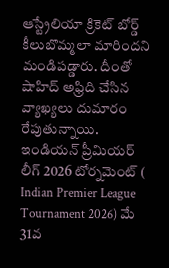ఆస్ట్రేలియా క్రికెట్ బోర్డ్ కీలుబొమ్మలా మారిందని మండిపడ్డారు. దీంతో షాహిద్ అఫ్రిది చేసిన వ్యాఖ్యలు దుమారం రేపుతున్నాయి.
ఇండియన్ ప్రీమియర్ లీగ్ 2026 టోర్నమెంట్ ( Indian Premier League Tournament 2026) మే 31వ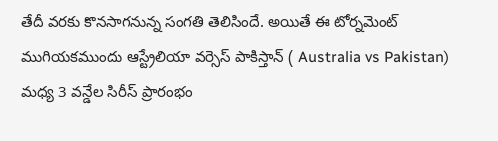తేదీ వరకు కొనసాగనున్న సంగతి తెలిసిందే. అయితే ఈ టోర్నమెంట్ ముగియకముందు ఆస్ట్రేలియా వర్సెస్ పాకిస్తాన్ ( Australia vs Pakistan) మధ్య 3 వన్డేల సిరీస్ ప్రారంభం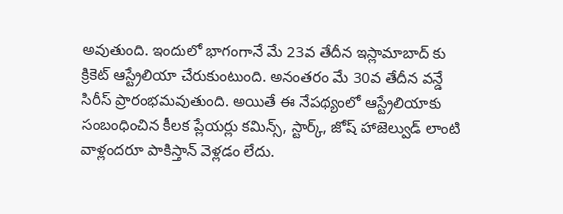అవుతుంది. ఇందులో భాగంగానే మే 23వ తేదీన ఇస్లామాబాద్ కు క్రికెట్ ఆస్ట్రేలియా చేరుకుంటుంది. అనంతరం మే 30వ తేదీన వన్డే సిరీస్ ప్రారంభమవుతుంది. అయితే ఈ నేపథ్యంలో ఆస్ట్రేలియాకు సంబంధించిన కీలక ప్లేయర్లు కమిన్స్, స్టార్క్, జోష్ హాజెల్వుడ్ లాంటి వాళ్లందరూ పాకిస్తాన్ వెళ్లడం లేదు.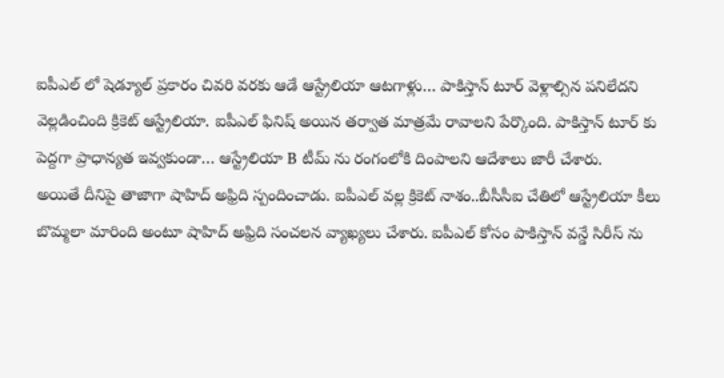ఐపీఎల్ లో షెడ్యూల్ ప్రకారం చివరి వరకు ఆడే ఆస్ట్రేలియా ఆటగాళ్లు… పాకిస్తాన్ టూర్ వెళ్లాల్సిన పనిలేదని వెల్లడించింది క్రికెట్ ఆస్ట్రేలియా. ఐపీఎల్ ఫినిష్ అయిన తర్వాత మాత్రమే రావాలని పేర్కొంది. పాకిస్తాన్ టూర్ కు పెద్దగా ప్రాధాన్యత ఇవ్వకుండా… ఆస్ట్రేలియా B టీమ్ ను రంగంలోకి దింపాలని ఆదేశాలు జారీ చేశారు.
అయితే దీనిపై తాజాగా షాహిద్ అఫ్రిది స్పందించాడు. ఐపీఎల్ వల్ల క్రికెట్ నాశం..బీసీసీఐ చేతిలో ఆస్ట్రేలియా కీలు బొమ్మలా మారింది అంటూ షాహిద్ అఫ్రిది సంచలన వ్యాఖ్యలు చేశారు. ఐపీఎల్ కోసం పాకిస్తాన్ వన్డే సిరీస్ ను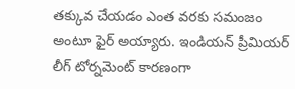తక్కువ చేయడం ఎంత వరకు సమంజం అంటూ ఫైర్ అయ్యారు. ఇండియన్ ప్రీమియర్ లీగ్ టోర్నమెంట్ కారణంగా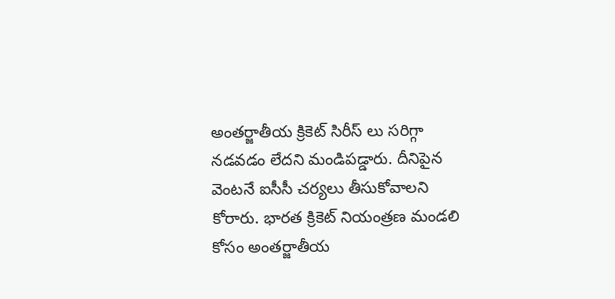అంతర్జాతీయ క్రికెట్ సిరీస్ లు సరిగ్గా నడవడం లేదని మండిపడ్డారు. దీనిపైన వెంటనే ఐసీసీ చర్యలు తీసుకోవాలని కోరారు. భారత క్రికెట్ నియంత్రణ మండలి కోసం అంతర్జాతీయ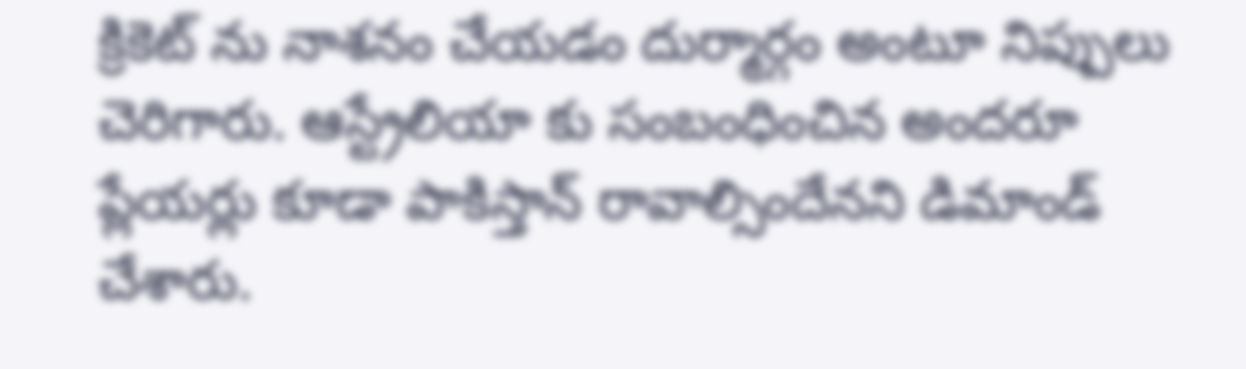క్రికెట్ ను నాశనం చేయడం దుర్మార్గం అంటూ నిప్పులు చెరిగారు. ఆస్ట్రేలియా కు సంబంధించిన అందరూ ప్లేయర్లు కూడా పాకిస్తాన్ రావాల్సిందేనని డిమాండ్ చేశారు.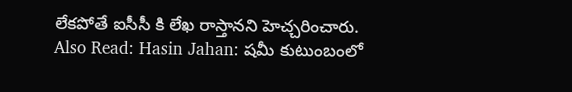లేకపోతే ఐసీసీ కి లేఖ రాస్తానని హెచ్చరించారు.
Also Read: Hasin Jahan: షమీ కుటుంబంలో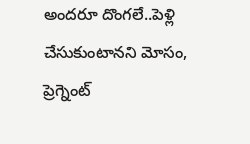అందరూ దొంగలే..పెళ్లి చేసుకుంటానని మోసం, ప్రెగ్నెంట్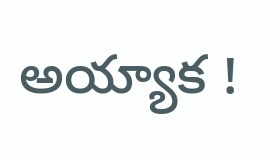అయ్యాక !